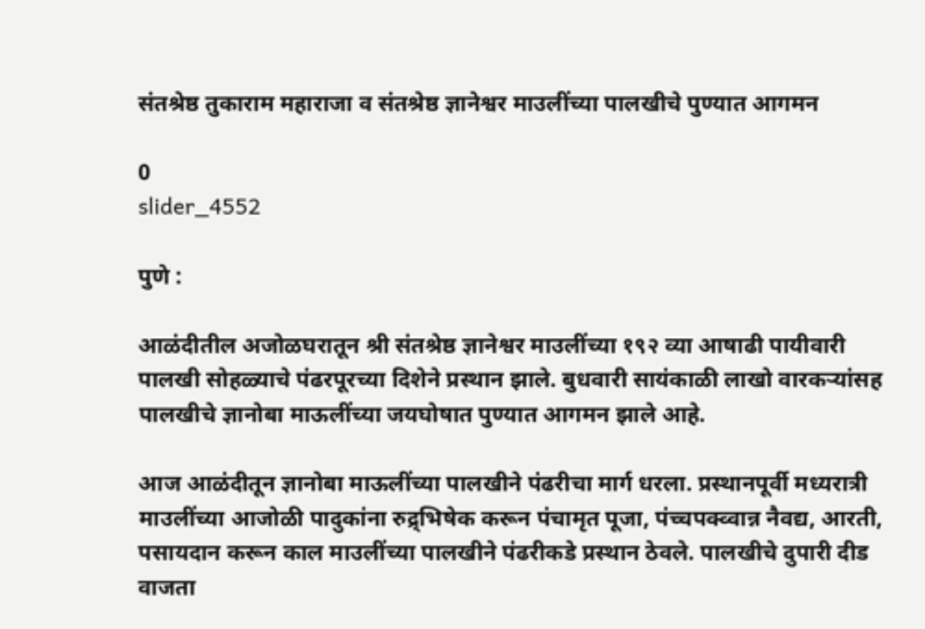संतश्रेष्ठ तुकाराम महाराजा व संतश्रेष्ठ ज्ञानेश्वर माउलींच्या पालखीचे पुण्यात आगमन

0
slider_4552

पुणे :

आळंदीतील अजोळघरातून श्री संतश्रेष्ठ ज्ञानेश्वर माउलींच्या १९२ व्या आषाढी पायीवारी पालखी सोहळ्याचे पंढरपूरच्या दिशेने प्रस्थान झाले. बुधवारी सायंकाळी लाखो वारकऱ्यांसह पालखीचे ज्ञानोबा माऊलींच्या जयघोषात पुण्यात आगमन झाले आहे.

आज आळंदीतून ज्ञानोबा माऊलींच्या पालखीने पंढरीचा मार्ग धरला. प्रस्थानपूर्वी मध्यरात्री माउलींच्या आजोळी पादुकांना रुद्र्भिषेक करून पंचामृत पूजा, पंच्चपक्व्वान्न नैवद्य, आरती, पसायदान करून काल माउलींच्या पालखीने पंढरीकडे प्रस्थान ठेवले. पालखीचे दुपारी दीड वाजता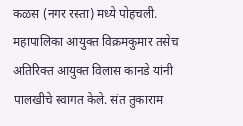कळस (नगर रस्ता) मध्ये पोहचली. महापालिका आयुक्त विक्रमकुमार तसेच अतिरिक्त आयुक्त विलास कानडे यांनी पालखीचे स्वागत केले. संत तुकाराम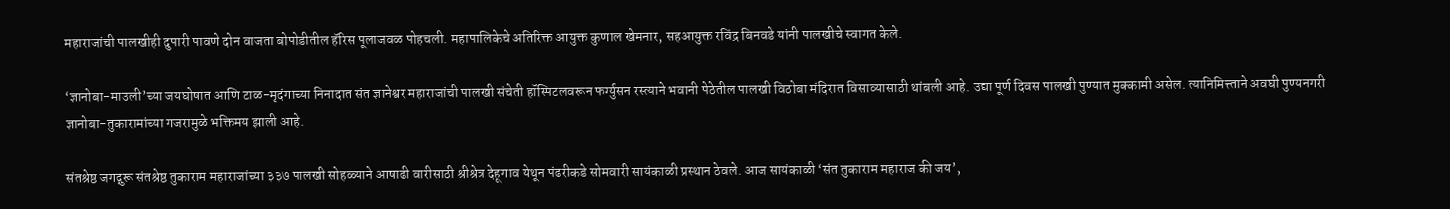महाराजांची पालखीही दुपारी पावणे दोन वाजता बोपोडीतील हॅरिस पूलाजवळ पोहचली. महापालिकेचे अतिरिक्त आयुक्त कुणाल खेमनार, सहआयुक्त रविंद्र बिनवडे यांनी पालखीचे स्वागत केले.

‘ज्ञानोबा-माउली’च्या जयघोषात आणि टाळ-मृदंगाच्या निनादात संत ज्ञानेश्वर महाराजांची पालखी संचेती हॉस्पिटलवरून फर्ग्युसन रस्त्याने भवानी पेठेतील पालखी विठोबा मंदिरात विसाव्यासाठी थांबली आहे. उद्या पूर्ण दिवस पालखी पुण्यात मुक्कामी असेल. त्यानिमित्त्ताने अवघी पुण्यनगरी ज्ञानोबा-तुकारामांच्या गजरामुळे भक्तिमय झाली आहे.

संतश्रेष्ठ जगद्गुरू संतश्रेष्ठ तुकाराम महाराजांच्या ३३७ पालखी सोहळ्याने आषाढी वारीसाठी श्रीश्रेत्र देहूगाव येथून पंढरीकडे सोमवारी सायंकाळी प्रस्थान ठेवले. आज सायंकाळी ‘संत तुकाराम महाराज की जय’,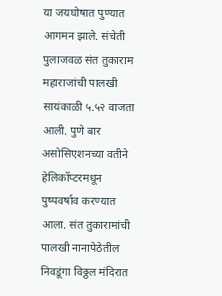या जयघोषात पुण्यात आगमन झाले. संचेती पुलाजवळ संत तुकाराम महाराजांची पालखी सायंकाळी ५.५२ वाजता आली. पुणे बार असोसिएशनच्या वतीने हेलिकॉप्टरमधून पुष्पवर्षाव करण्यात आला. संत तुकारामांची पालखी नानापेठेतील निवडूंगा विठ्ठल मंदिरात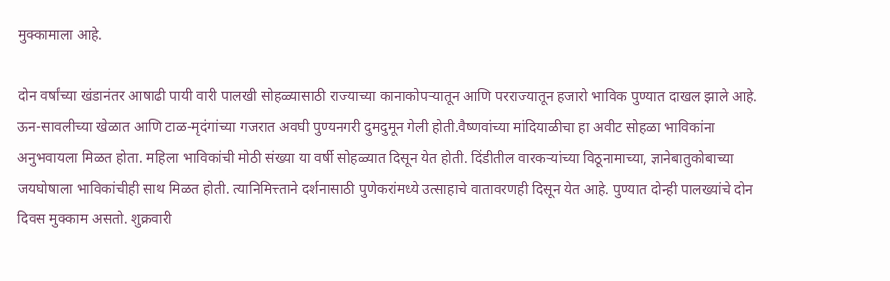मुक्कामाला आहे.

दोन वर्षांच्या खंडानंतर आषाढी पायी वारी पालखी सोहळ्यासाठी राज्याच्या कानाकोपर्‍यातून आणि परराज्यातून हजारो भाविक पुण्यात दाखल झाले आहे. ऊन-सावलीच्या खेळात आणि टाळ-मृदंगांच्या गजरात अवघी पुण्यनगरी दुमदुमून गेली होती.वैष्णवांच्या मांदियाळीचा हा अवीट सोहळा भाविकांना अनुभवायला मिळत होता. महिला भाविकांची मोठी संख्या या वर्षी सोहळ्यात दिसून येत होती. दिंडीतील वारकऱ्यांच्या विठूनामाच्या, ज्ञानेबातुकोबाच्या जयघोषाला भाविकांचीही साथ मिळत होती. त्यानिमित्त्ताने दर्शनासाठी पुणेकरांमध्ये उत्साहाचे वातावरणही दिसून येत आहे. पुण्यात दोन्ही पालख्यांचे दोन दिवस मुक्काम असतो. शुक्रवारी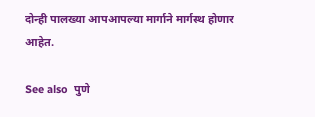दोन्ही पालख्या आपआपल्या मार्गाने मार्गस्थ होणार आहेत.

See also  पुणे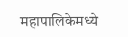महापालिकेमध्ये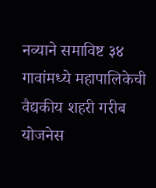नव्याने समाविष्ट ३४ गावांमध्ये महापालिकेची वैद्यकीय शहरी गरीब योजनेस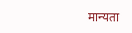मान्यता